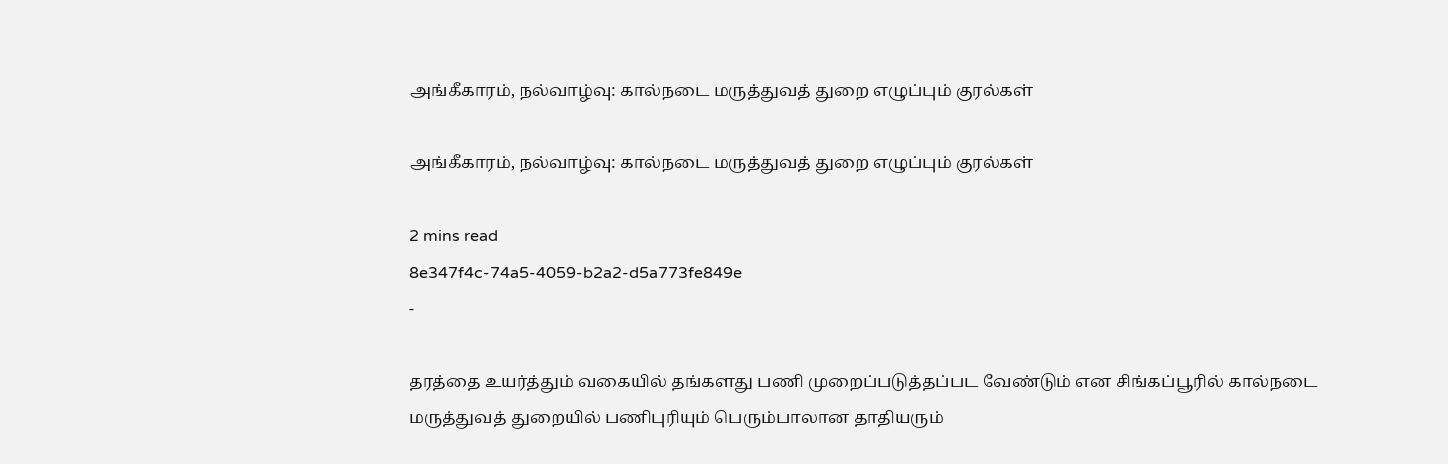அங்கீகாரம், நல்வாழ்வு: கால்நடை மருத்துவத் துறை எழுப்பும் குரல்கள்

அங்கீகாரம், நல்வாழ்வு: கால்நடை மருத்துவத் துறை எழுப்பும் குரல்கள்

2 mins read
8e347f4c-74a5-4059-b2a2-d5a773fe849e
-

தரத்தை உயர்த்தும் வகையில் தங்களது பணி முறைப்படுத்தப்பட வேண்டும் என சிங்கப்பூரில் கால்நடை மருத்துவத் துறையில் பணிபுரியும் பெரும்பாலான தாதியரும்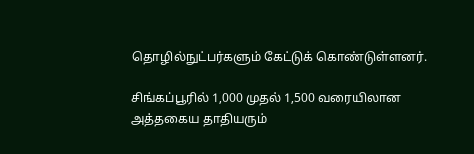தொழில்நுட்பர்களும் கேட்டுக் கொண்டுள்ளனர்.

சிங்கப்பூரில் 1,000 முதல் 1,500 வரையிலான அத்தகைய தாதியரும்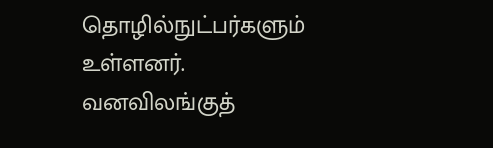தொழில்நுட்பர்களும் உள்ளனர். வனவிலங்குத்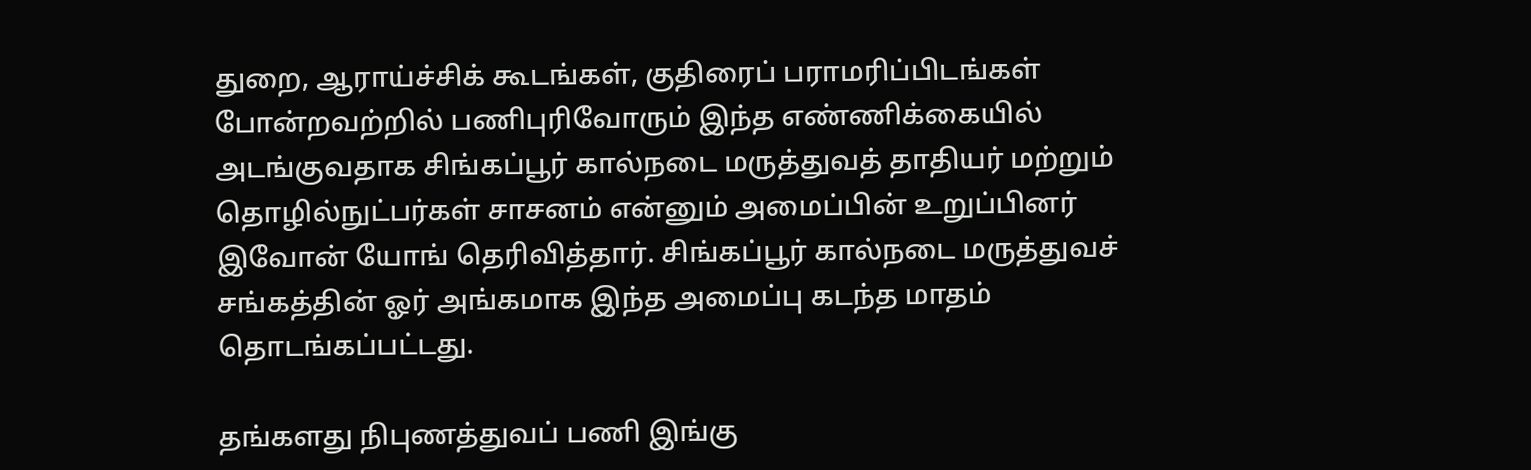துறை, ஆராய்ச்சிக் கூடங்கள், குதிரைப் பராமரிப்பிடங்கள் போன்றவற்றில் பணிபுரிவோரும் இந்த எண்ணிக்கையில் அடங்குவதாக சிங்கப்பூர் கால்நடை மருத்துவத் தாதியர் மற்றும் தொழில்நுட்பர்கள் சாசனம் என்னும் அமைப்பின் உறுப்பினர் இவோன் யோங் தெரிவித்தார். சிங்கப்பூர் கால்நடை மருத்துவச் சங்கத்தின் ஓர் அங்கமாக இந்த அமைப்பு கடந்த மாதம் தொடங்கப்பட்டது.

தங்களது நிபுணத்துவப் பணி இங்கு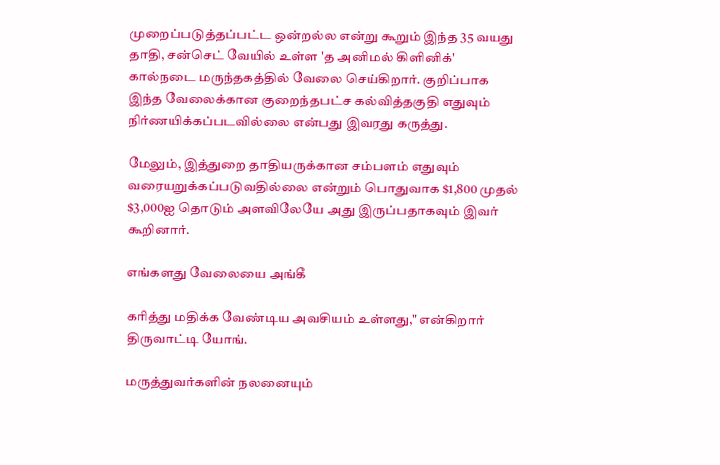முறைப்படுத்தப்பட்ட ஒன்றல்ல என்று கூறும் இந்த 35 வயது தாதி, சன்செட் வேயில் உள்ள 'த அனிமல் கிளினிக்' கால்நடை மருந்தகத்தில் வேலை செய்கிறார். குறிப்பாக இந்த வேலைக்கான குறைந்தபட்ச கல்வித்தகுதி எதுவும் நிர்ணயிக்கப்படவில்லை என்பது இவரது கருத்து.

மேலும், இத்துறை தாதியருக்கான சம்பளம் எதுவும் வரையறுக்கப்படுவதில்லை என்றும் பொதுவாக $1,800 முதல் $3,000ஐ தொடும் அளவிலேயே அது இருப்பதாகவும் இவர் கூறினார்.

எங்களது வேலையை அங்கீ

கரித்து மதிக்க வேண்டிய அவசியம் உள்ளது," என்கிறார் திருவாட்டி யோங்.

மருத்துவர்களின் நலனையும்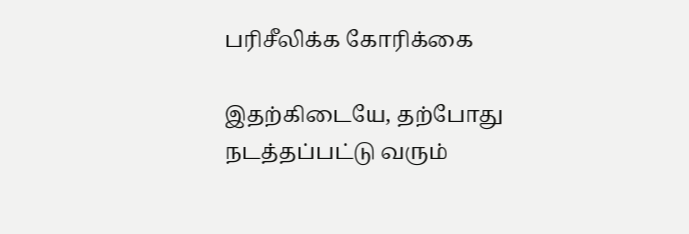பரிசீலிக்க கோரிக்கை

இதற்கிடையே, தற்போது நடத்தப்பட்டு வரும்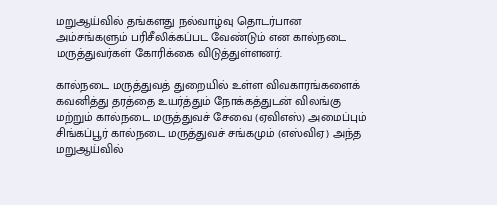மறுஆய்வில் தங்களது நல்வாழ்வு தொடர்பான அம்சங்களும் பரிசீலிக்கப்பட வேண்டும் என கால்நடை மருத்துவர்கள் கோரிக்கை விடுத்துள்ளனர்.

கால்நடை மருத்துவத் துறையில் உள்ள விவகாரங்களைக் கவனித்து தரத்தை உயர்த்தும் நோக்கத்துடன் விலங்கு மற்றும் கால்நடை மருத்துவச் சேவை (ஏவிஎஸ்) அமைப்பும் சிங்கப்பூர் கால்நடை மருத்துவச் சங்கமும் (எஸ்விஏ) அந்த மறுஆய்வில்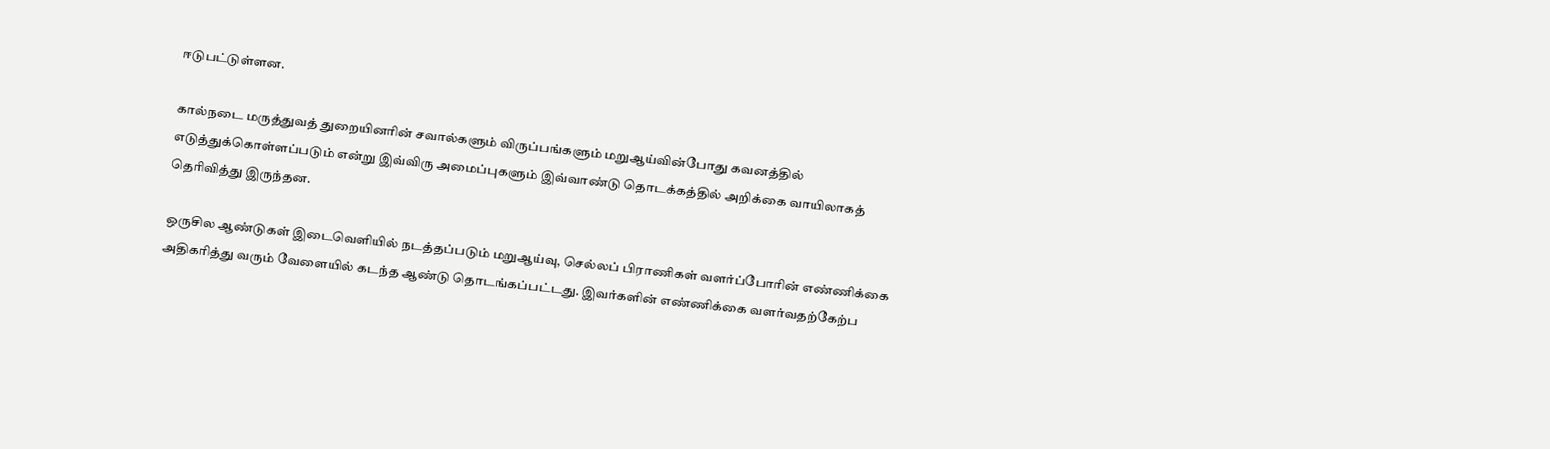ஈடுபட்டுள்ளன.

கால்நடை மருத்துவத் துறையினரின் சவால்களும் விருப்பங்களும் மறுஆய்வின்போது கவனத்தில் எடுத்துக்கொள்ளப்படும் என்று இவ்விரு அமைப்புகளும் இவ்வாண்டு தொடக்கத்தில் அறிக்கை வாயிலாகத் தெரிவித்து இருந்தன.

ஒருசில ஆண்டுகள் இடைவெளியில் நடத்தப்படும் மறுஆய்வு, செல்லப் பிராணிகள் வளர்ப்போரின் எண்ணிக்கை அதிகரித்து வரும் வேளையில் கடந்த ஆண்டு தொடங்கப்பட்டது. இவர்களின் எண்ணிக்கை வளர்வதற்கேற்ப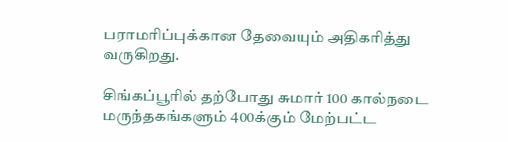பராமரிப்புக்கான தேவையும் அதிகரித்து வருகிறது.

சிங்கப்பூரில் தற்போது சுமார் 100 கால்நடை மருந்தகங்களும் 400க்கும் மேற்பட்ட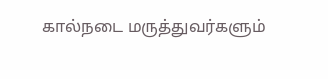கால்நடை மருத்துவர்களும்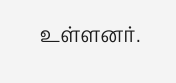உள்ளனர்.